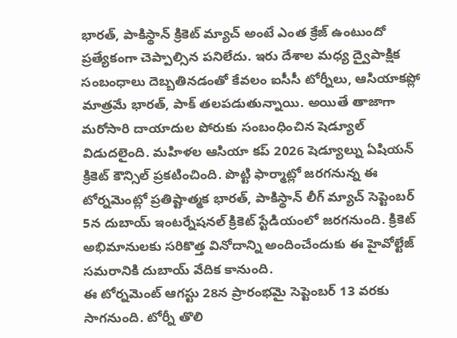భారత్, పాకిస్థాన్ క్రికెట్ మ్యాచ్ అంటే ఎంత క్రేజ్ ఉంటుందో ప్రత్యేకంగా చెప్పాల్సిన పనిలేదు. ఇరు దేశాల మధ్య ద్వైపాక్షిక సంబంధాలు దెబ్బతినడంతో కేవలం ఐసీసీ టోర్నీలు, ఆసియాకప్లో మాత్రమే భారత్, పాక్ తలపడుతున్నాయి. అయితే తాజాగా మరోసారి దాయాదుల పోరుకు సంబంధించిన షెడ్యూల్ విడుదలైంది. మహిళల ఆసియా కప్ 2026 షెడ్యూల్ను ఏషియన్ క్రికెట్ కౌన్సిల్ ప్రకటించింది. పొట్టి ఫార్మాట్లో జరగనున్న ఈ టోర్నమెంట్లో ప్రతిష్టాత్మక భారత్, పాకిస్థాన్ లీగ్ మ్యాచ్ సెప్టెంబర్ 5న దుబాయ్ ఇంటర్నేషనల్ క్రికెట్ స్టేడియంలో జరగనుంది. క్రికెట్ అభిమానులకు సరికొత్త వినోదాన్ని అందించేందుకు ఈ హైవోల్టేజ్ సమరానికి దుబాయ్ వేదిక కానుంది.
ఈ టోర్నమెంట్ ఆగస్టు 28న ప్రారంభమై సెప్టెంబర్ 13 వరకు సాగనుంది. టోర్నీ తొలి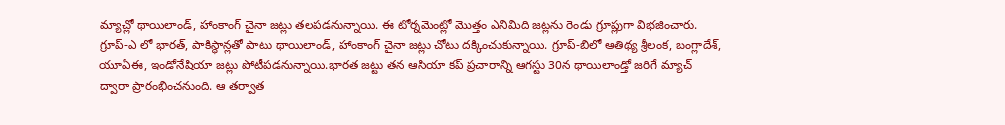మ్యాచ్లో థాయిలాండ్, హాంకాంగ్ చైనా జట్లు తలపడనున్నాయి. ఈ టోర్నమెంట్లో మొత్తం ఎనిమిది జట్లను రెండు గ్రూప్లుగా విభజించారు. గ్రూప్-ఎ లో భారత్, పాకిస్థాన్లతో పాటు థాయిలాండ్, హాంకాంగ్ చైనా జట్లు చోటు దక్కించుకున్నాయి. గ్రూప్-బిలో ఆతిథ్య శ్రీలంక, బంగ్లాదేశ్, యూఏఈ, ఇండోనేషియా జట్లు పోటీపడనున్నాయి.భారత జట్టు తన ఆసియా కప్ ప్రచారాన్ని ఆగస్టు 30న థాయిలాండ్తో జరిగే మ్యాచ్ ద్వారా ప్రారంభించనుంది. ఆ తర్వాత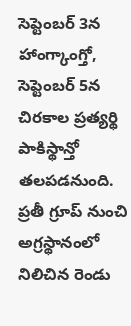సెప్టెంబర్ 3న హాంగ్కాంగ్తో, సెప్టెంబర్ 5న చిరకాల ప్రత్యర్థి పాకిస్థాన్తో తలపడనుంది. ప్రతీ గ్రూప్ నుంచి అగ్రస్థానంలో నిలిచిన రెండు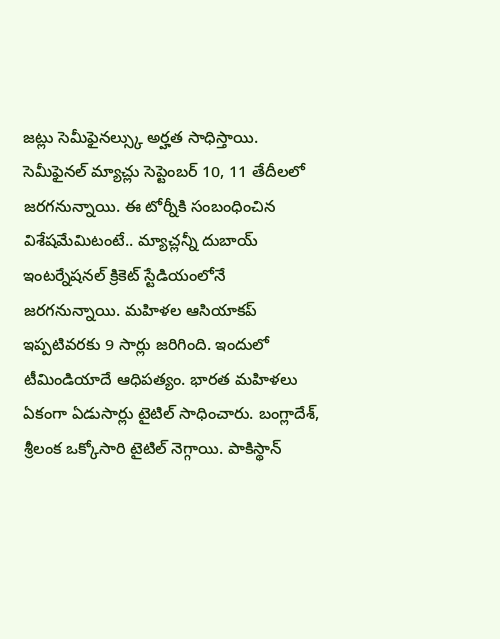జట్లు సెమీఫైనల్స్కు అర్హత సాధిస్తాయి.
సెమీఫైనల్ మ్యాచ్లు సెప్టెంబర్ 10, 11 తేదీలలో జరగనున్నాయి. ఈ టోర్నీకి సంబంధించిన విశేషమేమిటంటే.. మ్యాచ్లన్నీ దుబాయ్ ఇంటర్నేషనల్ క్రికెట్ స్టేడియంలోనే జరగనున్నాయి. మహిళల ఆసియాకప్ ఇప్పటివరకు 9 సార్లు జరిగింది. ఇందులో టీమిండియాదే ఆధిపత్యం. భారత మహిళలు ఏకంగా ఏడుసార్లు టైటిల్ సాధించారు. బంగ్లాదేశ్, శ్రీలంక ఒక్కోసారి టైటిల్ నెగ్గాయి. పాకిస్థాన్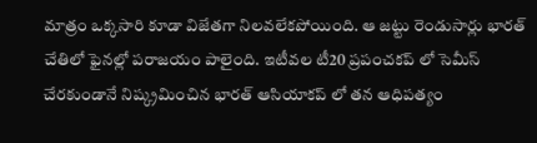మాత్రం ఒక్కసారి కూడా విజేతగా నిలవలేకపోయింది. ఆ జట్టు రెండుసార్లు భారత్ చేతిలో ఫైనల్లో పరాజయం పాలైంది. ఇటీవల టీ20 ప్రపంచకప్ లో సెమీస్ చేరకుండానే నిష్క్రమించిన భారత్ ఆసియాకప్ లో తన ఆధిపత్యం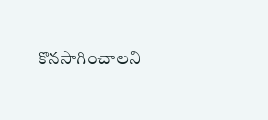కొనసాగించాలని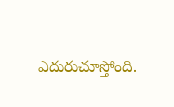ఎదురుచూస్తోంది.